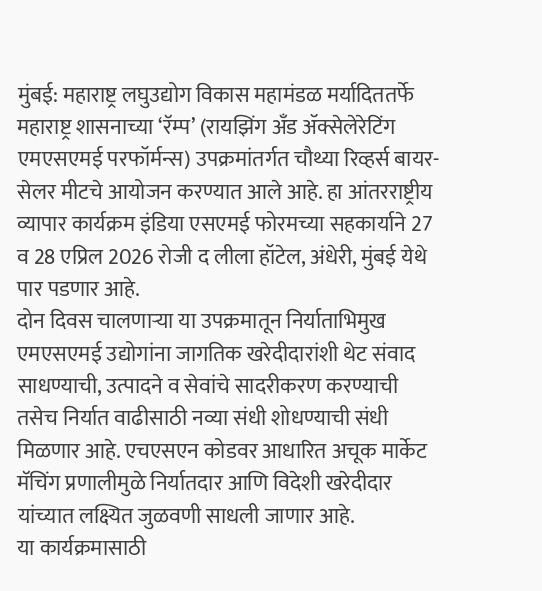मुंबई: महाराष्ट्र लघुउद्योग विकास महामंडळ मर्यादिततर्फे महाराष्ट्र शासनाच्या ‘रॅम्प’ (रायझिंग अँड ॲक्सेलेरेटिंग एमएसएमई परफॉर्मन्स) उपक्रमांतर्गत चौथ्या रिव्हर्स बायर-सेलर मीटचे आयोजन करण्यात आले आहे. हा आंतरराष्ट्रीय व्यापार कार्यक्रम इंडिया एसएमई फोरमच्या सहकार्याने 27 व 28 एप्रिल 2026 रोजी द लीला हॉटेल, अंधेरी, मुंबई येथे पार पडणार आहे.
दोन दिवस चालणाऱ्या या उपक्रमातून निर्याताभिमुख एमएसएमई उद्योगांना जागतिक खरेदीदारांशी थेट संवाद साधण्याची, उत्पादने व सेवांचे सादरीकरण करण्याची तसेच निर्यात वाढीसाठी नव्या संधी शोधण्याची संधी मिळणार आहे. एचएसएन कोडवर आधारित अचूक मार्केट मॅचिंग प्रणालीमुळे निर्यातदार आणि विदेशी खरेदीदार यांच्यात लक्ष्यित जुळवणी साधली जाणार आहे.
या कार्यक्रमासाठी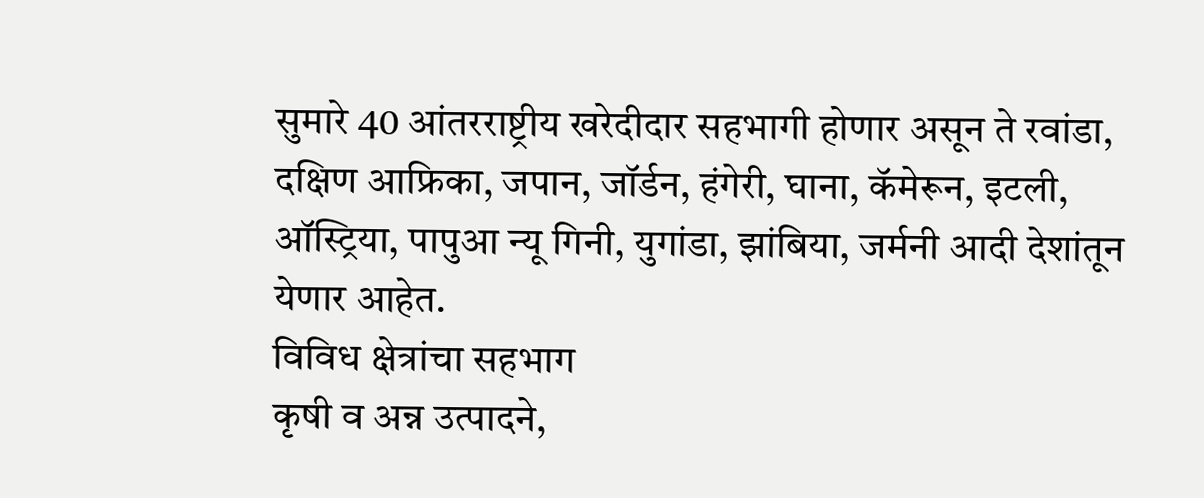सुमारे 40 आंतरराष्ट्रीय खरेदीदार सहभागी होणार असून ते रवांडा, दक्षिण आफ्रिका, जपान, जॉर्डन, हंगेरी, घाना, कॅमेरून, इटली, ऑस्ट्रिया, पापुआ न्यू गिनी, युगांडा, झांबिया, जर्मनी आदी देशांतून येणार आहेत.
विविध क्षेत्रांचा सहभाग
कृषी व अन्न उत्पादने,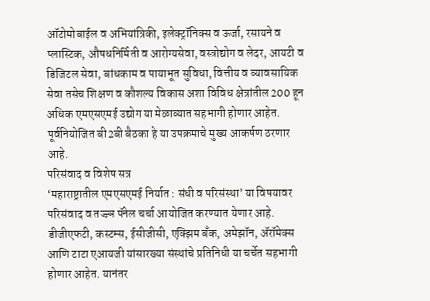ऑटोमोबाईल व अभियांत्रिकी, इलेक्ट्रॉनिक्स व ऊर्जा, रसायने व प्लास्टिक, औषधनिर्मिती व आरोग्यसेवा, वस्त्रोद्योग व लेदर, आयटी व डिजिटल सेवा, बांधकाम व पायाभूत सुविधा, वित्तीय व व्यावसायिक सेवा तसेच शिक्षण व कौशल्य विकास अशा विविध क्षेत्रांतील 200 हून अधिक एमएसएमई उद्योग या मेळाव्यात सहभागी होणार आहेत. पूर्वनियोजित बी2बी बैठका हे या उपक्रमाचे मुख्य आकर्षण ठरणार आहे.
परिसंवाद व विशेष सत्र
‘महाराष्ट्रातील एमएसएमई निर्यात : संधी व परिसंस्था’ या विषयावर परिसंवाद व तज्ज्ञ पॅनेल चर्चा आयोजित करण्यात येणार आहे. डीजीएफटी, कस्टम्स, ईसीजीसी, एक्झिम बँक, अमेझॉन, ॲरॉमेक्स आणि टाटा एआयजी यांसारख्या संस्थांचे प्रतिनिधी या चर्चेत सहभागी होणार आहेत. यानंतर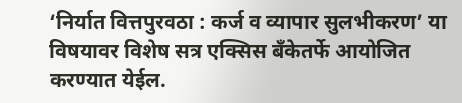‘निर्यात वित्तपुरवठा : कर्ज व व्यापार सुलभीकरण’ या विषयावर विशेष सत्र एक्सिस बँकेतर्फे आयोजित करण्यात येईल.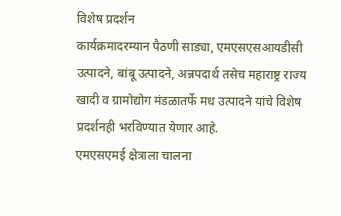विशेष प्रदर्शन
कार्यक्रमादरम्यान पैठणी साड्या, एमएसएसआयडीसी उत्पादने, बांबू उत्पादने, अन्नपदार्थ तसेच महाराष्ट्र राज्य खादी व ग्रामोद्योग मंडळातर्फे मध उत्पादने यांचे विशेष प्रदर्शनही भरविण्यात येणार आहे.
एमएसएमई क्षेत्राला चालना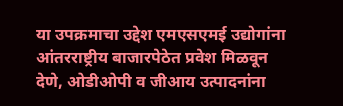या उपक्रमाचा उद्देश एमएसएमई उद्योगांना आंतरराष्ट्रीय बाजारपेठेत प्रवेश मिळवून देणे, ओडीओपी व जीआय उत्पादनांना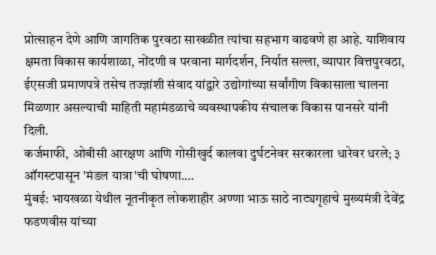प्रोत्साहन देणे आणि जागतिक पुरवठा साखळीत त्यांचा सहभाग वाढवणे हा आहे. याशिवाय क्षमता विकास कार्यशाळा, नोंदणी व परवाना मार्गदर्शन, निर्यात सल्ला, व्यापार वित्तपुरवठा, ईएसजी प्रमाणपत्रे तसेच तज्ज्ञांशी संवाद यांद्वारे उद्योगांच्या सर्वांगीण विकासाला चालना मिळणार असल्याची माहिती महामंडळाचे व्यवस्थापकीय संचालक विकास पानसरे यांनी दिली.
कर्जमाफी, ओबीसी आरक्षण आणि गोसीखुर्द कालवा दुर्घटनेवर सरकारला धारेवर धरले; ३ ऑगस्टपासून 'मंडल यात्रा'ची घोषणा.…
मुंबई: भायखळा येथील नूतनीकृत लोकशाहीर अण्णा भाऊ साठे नाट्यगृहाचे मुख्यमंत्री देवेंद्र फडणवीस यांच्या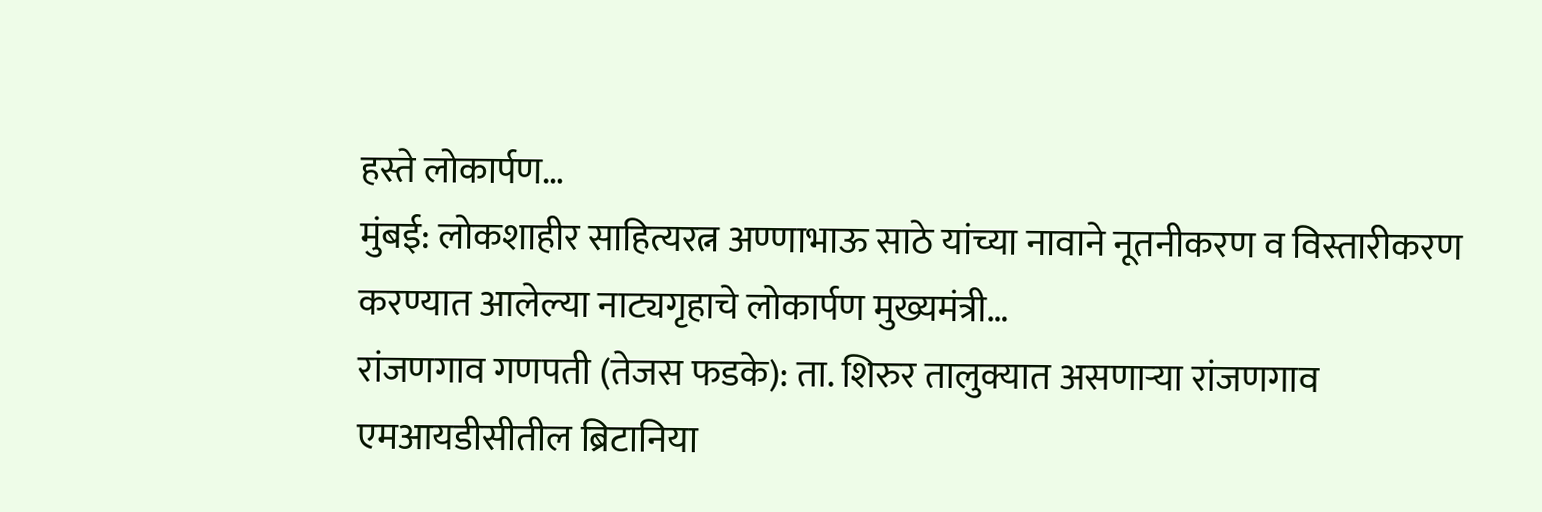हस्ते लोकार्पण…
मुंबई: लोकशाहीर साहित्यरत्न अण्णाभाऊ साठे यांच्या नावाने नूतनीकरण व विस्तारीकरण करण्यात आलेल्या नाट्यगृहाचे लोकार्पण मुख्यमंत्री…
रांजणगाव गणपती (तेजस फडके): ता. शिरुर तालुक्यात असणाऱ्या रांजणगाव एमआयडीसीतील ब्रिटानिया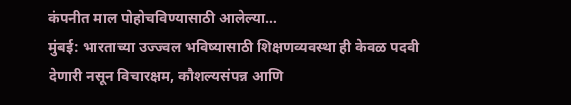कंपनीत माल पोहोचविण्यासाठी आलेल्या…
मुंबई: भारताच्या उज्ज्वल भविष्यासाठी शिक्षणव्यवस्था ही केवळ पदवी देणारी नसून विचारक्षम, कौशल्यसंपन्न आणि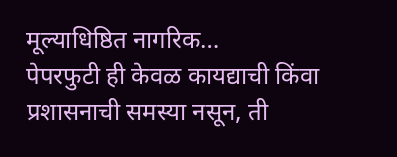मूल्याधिष्ठित नागरिक…
पेपरफुटी ही केवळ कायद्याची किंवा प्रशासनाची समस्या नसून, ती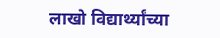लाखो विद्यार्थ्यांच्या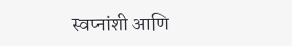स्वप्नांशी आणि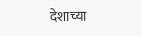देशाच्या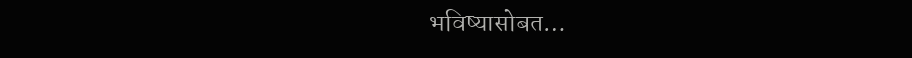भविष्यासोबत…